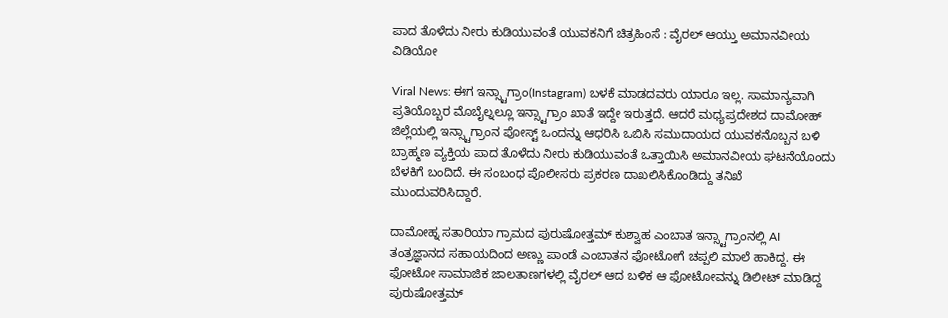ಪಾದ ತೊಳೆದು ನೀರು ಕುಡಿಯುವಂತೆ ಯುವಕನಿಗೆ ಚಿತ್ರಹಿಂಸೆ : ವೈರಲ್ ಆಯ್ತು ಅಮಾನವೀಯ ವಿಡಿಯೋ

Viral News: ಈಗ ಇನ್ಸ್ಟಾಗ್ರಾಂ(Instagram) ಬಳಕೆ ಮಾಡದವರು ಯಾರೂ ಇಲ್ಲ. ಸಾಮಾನ್ಯವಾಗಿ ಪ್ರತಿಯೊಬ್ಬರ ಮೊಬೈಲ್ನಲ್ಲೂ ಇನ್ಸ್ಟಾಗ್ರಾಂ ಖಾತೆ ಇದ್ದೇ ಇರುತ್ತದೆ. ಆದರೆ ಮಧ್ಯಪ್ರದೇಶದ ದಾಮೋಹ್ ಜಿಲ್ಲೆಯಲ್ಲಿ ಇನ್ಸ್ಟಾಗ್ರಾಂನ ಪೋಸ್ಟ್ ಒಂದನ್ನು ಆಧರಿಸಿ ಒಬಿಸಿ ಸಮುದಾಯದ ಯುವಕನೊಬ್ಬನ ಬಳಿ ಬ್ರಾಹ್ಮಣ ವ್ಯಕ್ತಿಯ ಪಾದ ತೊಳೆದು ನೀರು ಕುಡಿಯುವಂತೆ ಒತ್ತಾಯಿಸಿ ಅಮಾನವೀಯ ಘಟನೆಯೊಂದು ಬೆಳಕಿಗೆ ಬಂದಿದೆ. ಈ ಸಂಬಂಧ ಪೊಲೀಸರು ಪ್ರಕರಣ ದಾಖಲಿಸಿಕೊಂಡಿದ್ದು ತನಿಖೆ ಮುಂದುವರಿಸಿದ್ದಾರೆ.

ದಾಮೋಹ್ನ ಸತಾರಿಯಾ ಗ್ರಾಮದ ಪುರುಷೋತ್ತಮ್ ಕುಶ್ವಾಹ ಎಂಬಾತ ಇನ್ಸ್ಟಾಗ್ರಾಂನಲ್ಲಿ AI ತಂತ್ರಜ್ಞಾನದ ಸಹಾಯದಿಂದ ಅಣ್ಣು ಪಾಂಡೆ ಎಂಬಾತನ ಫೋಟೋಗೆ ಚಪ್ಪಲಿ ಮಾಲೆ ಹಾಕಿದ್ದ. ಈ ಫೋಟೋ ಸಾಮಾಜಿಕ ಜಾಲತಾಣಗಳಲ್ಲಿ ವೈರಲ್ ಆದ ಬಳಿಕ ಆ ಫೋಟೋವನ್ನು ಡಿಲೀಟ್ ಮಾಡಿದ್ದ ಪುರುಷೋತ್ತಮ್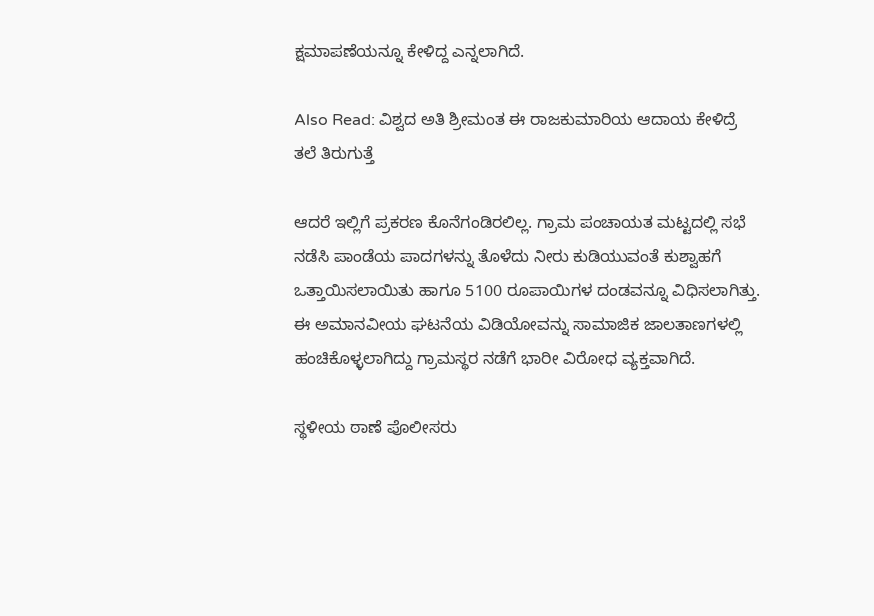ಕ್ಷಮಾಪಣೆಯನ್ನೂ ಕೇಳಿದ್ದ ಎನ್ನಲಾಗಿದೆ.

Also Read: ವಿಶ್ವದ ಅತಿ ಶ್ರೀಮಂತ ಈ ರಾಜಕುಮಾರಿಯ ಆದಾಯ ಕೇಳಿದ್ರೆ ತಲೆ ತಿರುಗುತ್ತೆ

ಆದರೆ ಇಲ್ಲಿಗೆ ಪ್ರಕರಣ ಕೊನೆಗಂಡಿರಲಿಲ್ಲ. ಗ್ರಾಮ ಪಂಚಾಯತ ಮಟ್ಟದಲ್ಲಿ ಸಭೆ ನಡೆಸಿ ಪಾಂಡೆಯ ಪಾದಗಳನ್ನು ತೊಳೆದು ನೀರು ಕುಡಿಯುವಂತೆ ಕುಶ್ವಾಹಗೆ ಒತ್ತಾಯಿಸಲಾಯಿತು ಹಾಗೂ 5100 ರೂಪಾಯಿಗಳ ದಂಡವನ್ನೂ ವಿಧಿಸಲಾಗಿತ್ತು. ಈ ಅಮಾನವೀಯ ಘಟನೆಯ ವಿಡಿಯೋವನ್ನು ಸಾಮಾಜಿಕ ಜಾಲತಾಣಗಳಲ್ಲಿ ಹಂಚಿಕೊಳ್ಳಲಾಗಿದ್ದು ಗ್ರಾಮಸ್ಥರ ನಡೆಗೆ ಭಾರೀ ವಿರೋಧ ವ್ಯಕ್ತವಾಗಿದೆ.

ಸ್ಥಳೀಯ ಠಾಣೆ ಪೊಲೀಸರು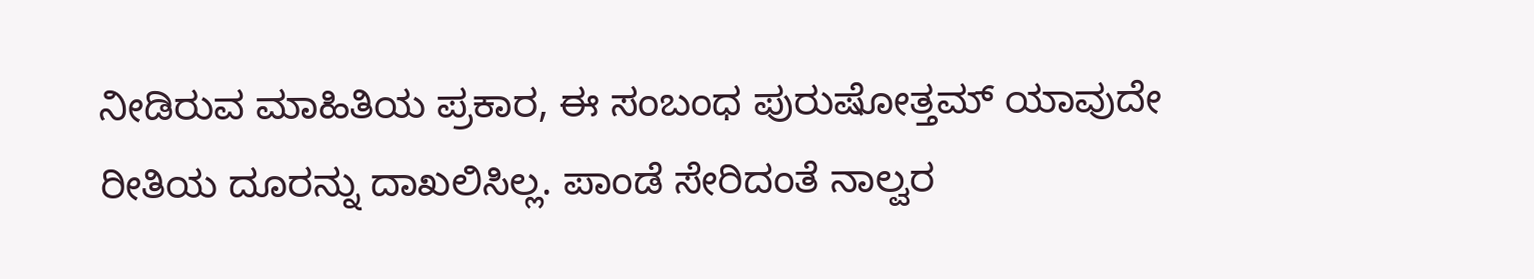ನೀಡಿರುವ ಮಾಹಿತಿಯ ಪ್ರಕಾರ, ಈ ಸಂಬಂಧ ಪುರುಷೋತ್ತಮ್ ಯಾವುದೇ ರೀತಿಯ ದೂರನ್ನು ದಾಖಲಿಸಿಲ್ಲ. ಪಾಂಡೆ ಸೇರಿದಂತೆ ನಾಲ್ವರ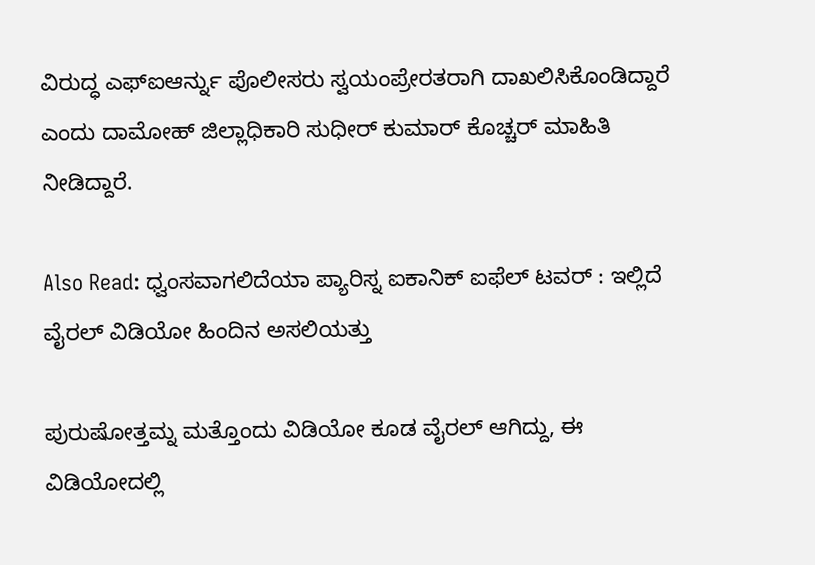ವಿರುದ್ಧ ಎಫ್ಐಆರ್ನ್ನು ಪೊಲೀಸರು ಸ್ವಯಂಪ್ರೇರತರಾಗಿ ದಾಖಲಿಸಿಕೊಂಡಿದ್ದಾರೆ ಎಂದು ದಾಮೋಹ್ ಜಿಲ್ಲಾಧಿಕಾರಿ ಸುಧೀರ್ ಕುಮಾರ್ ಕೊಚ್ಚರ್ ಮಾಹಿತಿ ನೀಡಿದ್ದಾರೆ.

Also Read: ಧ್ವಂಸವಾಗಲಿದೆಯಾ ಪ್ಯಾರಿಸ್ನ ಐಕಾನಿಕ್ ಐಫೆಲ್ ಟವರ್ : ಇಲ್ಲಿದೆ ವೈರಲ್ ವಿಡಿಯೋ ಹಿಂದಿನ ಅಸಲಿಯತ್ತು

ಪುರುಷೋತ್ತಮ್ನ ಮತ್ತೊಂದು ವಿಡಿಯೋ ಕೂಡ ವೈರಲ್ ಆಗಿದ್ದು, ಈ ವಿಡಿಯೋದಲ್ಲಿ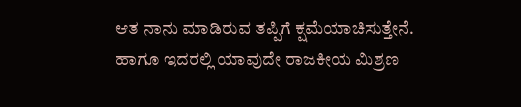ಆತ ನಾನು ಮಾಡಿರುವ ತಪ್ಪಿಗೆ ಕ್ಷಮೆಯಾಚಿಸುತ್ತೇನೆ. ಹಾಗೂ ಇದರಲ್ಲಿ ಯಾವುದೇ ರಾಜಕೀಯ ಮಿಶ್ರಣ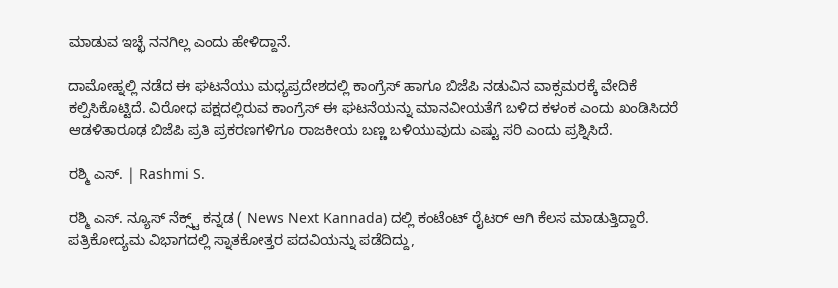ಮಾಡುವ ಇಚ್ಛೆ ನನಗಿಲ್ಲ ಎಂದು ಹೇಳಿದ್ದಾನೆ.

ದಾಮೋಹ್ನಲ್ಲಿ ನಡೆದ ಈ ಘಟನೆಯು ಮಧ್ಯಪ್ರದೇಶದಲ್ಲಿ ಕಾಂಗ್ರೆಸ್ ಹಾಗೂ ಬಿಜೆಪಿ ನಡುವಿನ ವಾಕ್ಸಮರಕ್ಕೆ ವೇದಿಕೆ ಕಲ್ಪಿಸಿಕೊಟ್ಟಿದೆ. ವಿರೋಧ ಪಕ್ಷದಲ್ಲಿರುವ ಕಾಂಗ್ರೆಸ್ ಈ ಘಟನೆಯನ್ನು ಮಾನವೀಯತೆಗೆ ಬಳಿದ ಕಳಂಕ ಎಂದು ಖಂಡಿಸಿದರೆ ಆಡಳಿತಾರೂಢ ಬಿಜೆಪಿ ಪ್ರತಿ ಪ್ರಕರಣಗಳಿಗೂ ರಾಜಕೀಯ ಬಣ್ಣ ಬಳಿಯುವುದು ಎಷ್ಟು ಸರಿ ಎಂದು ಪ್ರಶ್ನಿಸಿದೆ.

ರಶ್ಮಿ ಎಸ್. | Rashmi S.

ರಶ್ಮಿ ಎಸ್. ನ್ಯೂಸ್‌ ನೆಕ್ಸ್ಟ್‌ ಕನ್ನಡ ( News Next Kannada) ದಲ್ಲಿ ಕಂಟೆಂಟ್‌ ರೈಟರ್‌ ಆಗಿ ಕೆಲಸ ಮಾಡುತ್ತಿದ್ದಾರೆ. ಪತ್ರಿಕೋದ್ಯಮ ವಿಭಾಗದಲ್ಲಿ ಸ್ನಾತಕೋತ್ತರ ಪದವಿಯನ್ನು ಪಡೆದಿದ್ದು,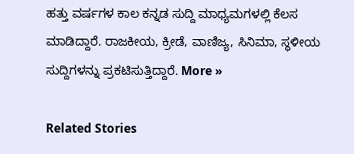ಹತ್ತು ವರ್ಷಗಳ ಕಾಲ ಕನ್ನಡ ಸುದ್ದಿ ಮಾಧ್ಯಮಗಳಲ್ಲಿ ಕೆಲಸ ಮಾಡಿದ್ದಾರೆ. ರಾಜಕೀಯ, ಕ್ರೀಡೆ, ವಾಣಿಜ್ಯ, ಸಿನಿಮಾ, ಸ್ಥಳೀಯ ಸುದ್ದಿಗಳನ್ನು ಪ್ರಕಟಿಸುತ್ತಿದ್ದಾರೆ. More »

Related Stories